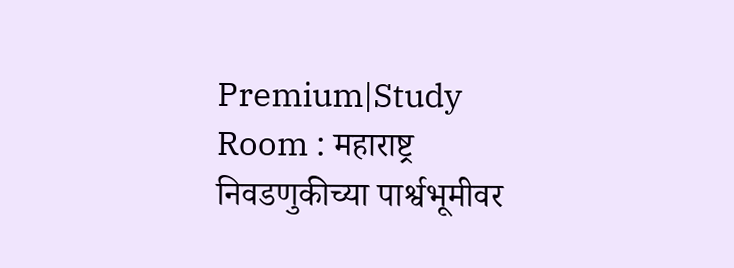Premium|Study Room : महाराष्ट्र निवडणुकीच्या पार्श्वभूमीवर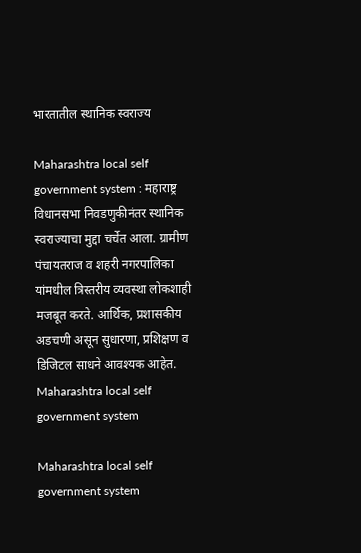भारतातील स्थानिक स्वराज्य

Maharashtra local self government system : महाराष्ट्र विधानसभा निवडणुकीनंतर स्थानिक स्वराज्याचा मुद्दा चर्चेत आला. ग्रामीण पंचायतराज व शहरी नगरपालिका यांमधील त्रिस्तरीय व्यवस्था लोकशाही मजबूत करते. आर्थिक, प्रशासकीय अडचणी असून सुधारणा, प्रशिक्षण व डिजिटल साधने आवश्यक आहेत.
Maharashtra local self government system

Maharashtra local self government system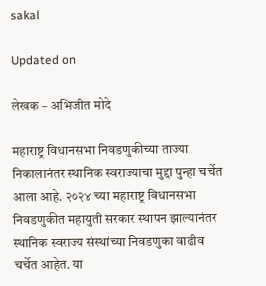sakal

Updated on

लेखक – अभिजीत मोदे

महाराष्ट्र विधानसभा निवडणुकीच्या ताज्या निकालानंतर स्थानिक स्वराज्याचा मुद्दा पुन्हा चर्चेत आला आहे. २०२४ च्या महाराष्ट्र विधानसभा निवडणुकीत महायुती सरकार स्थापन झाल्यानंतर स्थानिक स्वराज्य संस्थांच्या निवडणुका वाढीव चर्चेत आहेत. या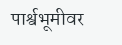पार्श्वभूमीवर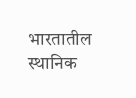भारतातील स्थानिक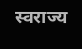स्वराज्य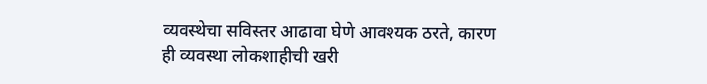व्यवस्थेचा सविस्तर आढावा घेणे आवश्यक ठरते, कारण ही व्यवस्था लोकशाहीची खरी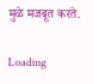मुळे मजबूत करते.

Loading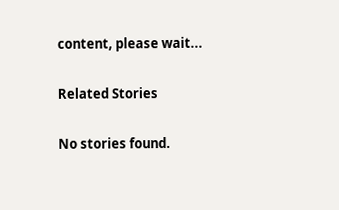content, please wait...

Related Stories

No stories found.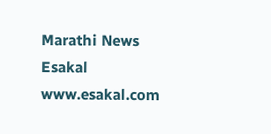Marathi News Esakal
www.esakal.com